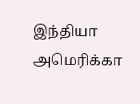இந்தியா அமெரிக்கா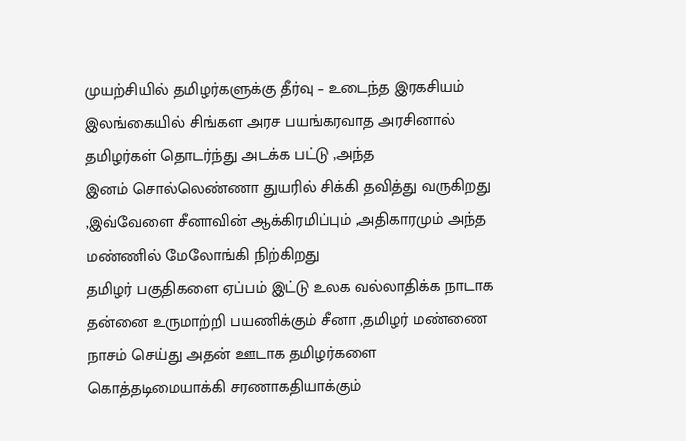முயற்சியில் தமிழர்களுக்கு தீர்வு – உடைந்த இரகசியம்
இலங்கையில் சிங்கள அரச பயங்கரவாத அரசினால் தமிழர்கள் தொடர்ந்து அடக்க பட்டு ,அந்த
இனம் சொல்லெண்ணா துயரில் சிக்கி தவித்து வருகிறது ,இவ்வேளை சீனாவின் ஆக்கிரமிப்பும் ,அதிகாரமும் அந்த மண்ணில் மேலோங்கி நிற்கிறது
தமிழர் பகுதிகளை ஏப்பம் இட்டு உலக வல்லாதிக்க நாடாக தன்னை உருமாற்றி பயணிக்கும் சீனா ,தமிழர் மண்ணை நாசம் செய்து அதன் ஊடாக தமிழர்களை கொத்தடிமையாக்கி சரணாகதியாக்கும்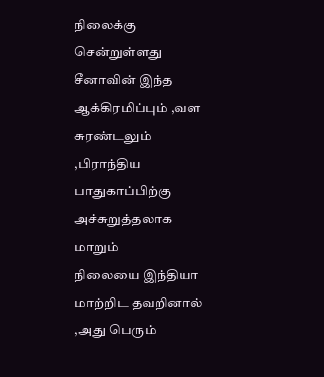நிலைக்கு சென்றுள்ளது
சீனாவின் இந்த ஆக்கிரமிப்பும் ,வள சுரண்டலும் ,பிராந்திய பாதுகாப்பிற்கு அச்சுறுத்தலாக மாறும்
நிலையை இந்தியா மாற்றிட தவறினால் ,அது பெரும்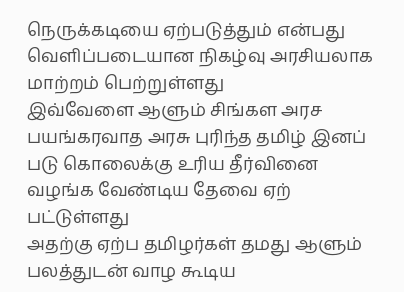நெருக்கடியை ஏற்படுத்தும் என்பது வெளிப்படையான நிகழ்வு அரசியலாக மாற்றம் பெற்றுள்ளது
இவ்வேளை ஆளும் சிங்கள அரச பயங்கரவாத அரசு புரிந்த தமிழ் இனப் படு கொலைக்கு உரிய தீர்வினை வழங்க வேண்டிய தேவை ஏற் பட்டுள்ளது
அதற்கு ஏற்ப தமிழர்கள் தமது ஆளும் பலத்துடன் வாழ கூடிய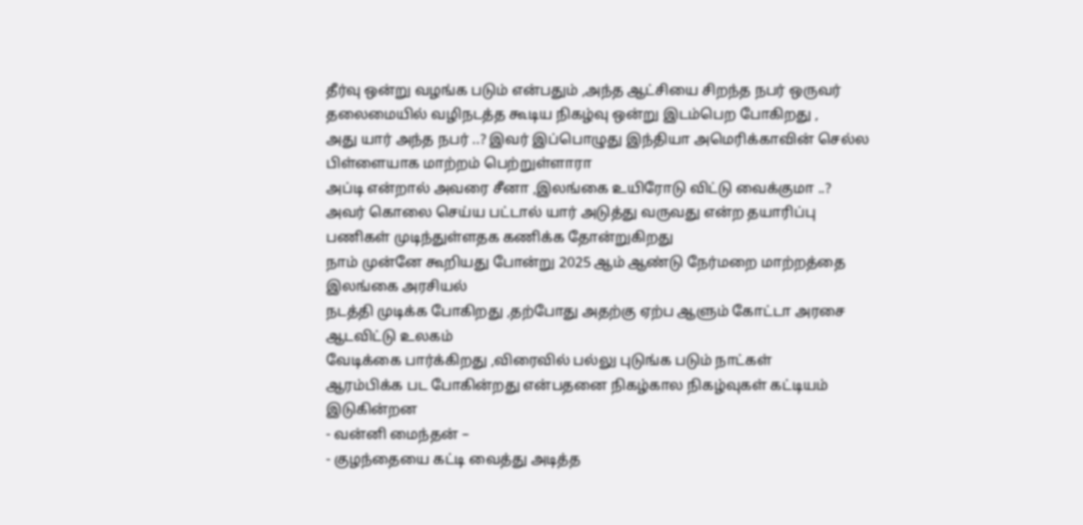தீர்வு ஒன்று வழங்க படும் என்பதும் ,அந்த ஆட்சியை சிறந்த நபர் ஒருவர் தலைமையில் வழிநடத்த கூடிய நிகழ்வு ஒன்று இடம்பெற போகிறது ,
அது யார் அந்த நபர் ..? இவர் இப்பொழுது இந்தியா அமெரிக்காவின் செல்ல பிள்ளையாக மாற்றம் பெற்றுள்ளாரா
அப்டி என்றால் அவரை சீனா ,இலங்கை உயிரோடு விட்டு வைக்குமா ..?
அவர் கொலை செய்ய பட்டால் யார் அடுத்து வருவது என்ற தயாரிப்பு பணிகள் முடிந்துள்ளதக கணிக்க தோன்றுகிறது
நாம் முன்னே கூறியது போன்று 2025 ஆம் ஆண்டு நேர்மறை மாற்றத்தை இலங்கை அரசியல்
நடத்தி முடிக்க போகிறது ,தற்போது அதற்கு ஏற்ப ஆளும் கோட்டா அரசை ஆடவிட்டு உலகம்
வேடிக்கை பார்க்கிறது ,விரைவில் பல்லு புடுங்க படும் நாட்கள்
ஆரம்பிக்க பட போகின்றது என்பதனை நிகழ்கால நிகழ்வுகள் கட்டியம் இடுகின்றன
- வன்னி மைந்தன் –
- குழந்தையை கட்டி வைத்து அடித்த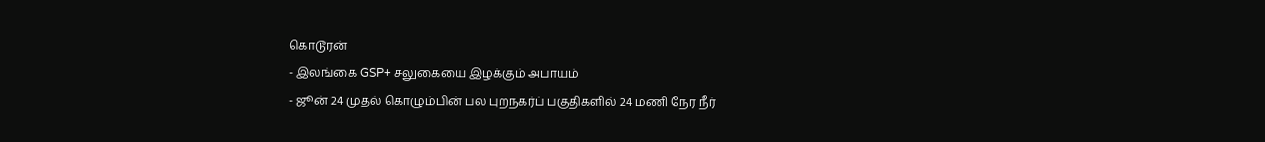கொடூரன்
- இலங்கை GSP+ சலுகையை இழக்கும் அபாயம்
- ஜூன் 24 முதல் கொழும்பின் பல புறநகர்ப் பகுதிகளில் 24 மணி நேர நீர்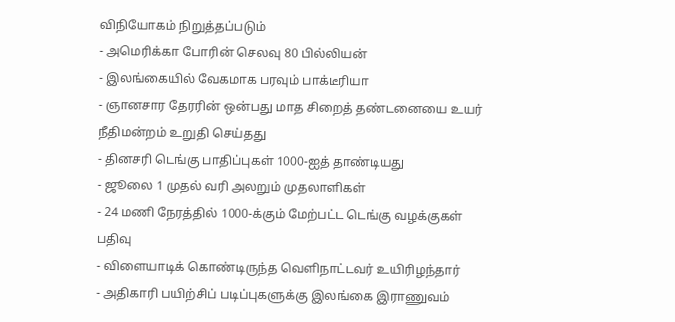விநியோகம் நிறுத்தப்படும்
- அமெரிக்கா போரின் செலவு 80 பில்லியன்
- இலங்கையில் வேகமாக பரவும் பாக்டீரியா
- ஞானசார தேரரின் ஒன்பது மாத சிறைத் தண்டனையை உயர் நீதிமன்றம் உறுதி செய்தது
- தினசரி டெங்கு பாதிப்புகள் 1000-ஐத் தாண்டியது
- ஜூலை 1 முதல் வரி அலறும் முதலாளிகள்
- 24 மணி நேரத்தில் 1000-க்கும் மேற்பட்ட டெங்கு வழக்குகள் பதிவு
- விளையாடிக் கொண்டிருந்த வெளிநாட்டவர் உயிரிழந்தார்
- அதிகாரி பயிற்சிப் படிப்புகளுக்கு இலங்கை இராணுவம்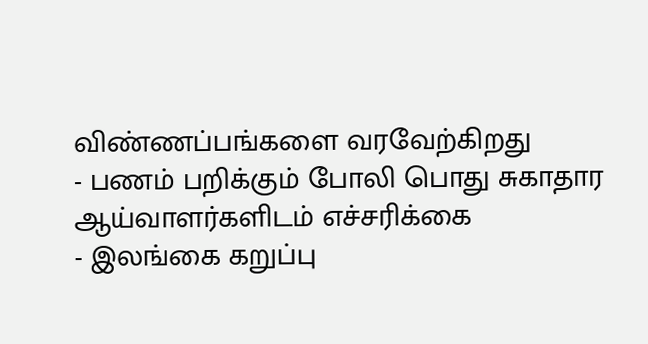விண்ணப்பங்களை வரவேற்கிறது
- பணம் பறிக்கும் போலி பொது சுகாதார ஆய்வாளர்களிடம் எச்சரிக்கை
- இலங்கை கறுப்பு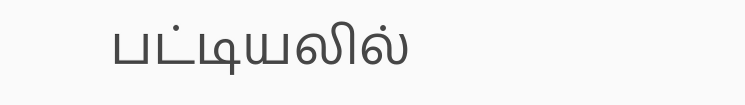பட்டியலில்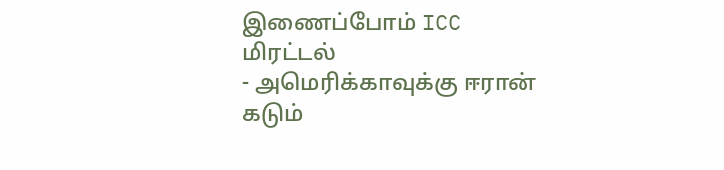இணைப்போம் ICC மிரட்டல்
- அமெரிக்காவுக்கு ஈரான் கடும்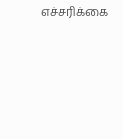எச்சரிக்கை